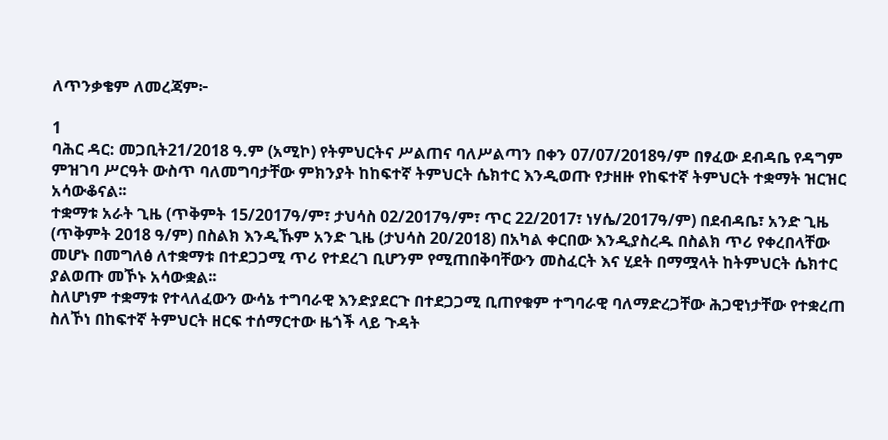ለጥንቃቄም ለመረጃም፦

1
ባሕር ዳር: መጋቢት21/2018 ዓ.ም (አሚኮ) የትምህርትና ሥልጠና ባለሥልጣን በቀን 07/07/2018ዓ/ም በፃፈው ደብዳቤ የዳግም ምዝገባ ሥርዓት ውስጥ ባለመግባታቸው ምክንያት ከከፍተኛ ትምህርት ሴክተር እንዲወጡ የታዘዙ የከፍተኛ ትምህርት ተቋማት ዝርዝር አሳውቆናል፡፡
ተቋማቱ አራት ጊዜ (ጥቅምት 15/2017ዓ/ም፣ ታህሳስ 02/2017ዓ/ም፣ ጥር 22/2017፣ ነሃሴ/2017ዓ/ም) በደብዳቤ፣ አንድ ጊዜ (ጥቅምት 2018 ዓ/ም) በስልክ እንዲኹም አንድ ጊዜ (ታህሳስ 20/2018) በአካል ቀርበው እንዲያስረዱ በስልክ ጥሪ የቀረበላቸው መሆኑ በመግለፅ ለተቋማቱ በተደጋጋሚ ጥሪ የተደረገ ቢሆንም የሚጠበቅባቸውን መስፈርት እና ሂደት በማሟላት ከትምህርት ሴክተር ያልወጡ መኾኑ አሳውቋል፡፡
ስለሆነም ተቋማቱ የተላለፈውን ውሳኔ ተግባራዊ እንድያደርጉ በተደጋጋሚ ቢጠየቁም ተግባራዊ ባለማድረጋቸው ሕጋዊነታቸው የተቋረጠ ስለኾነ በከፍተኛ ትምህርት ዘርፍ ተሰማርተው ዜጎች ላይ ጉዳት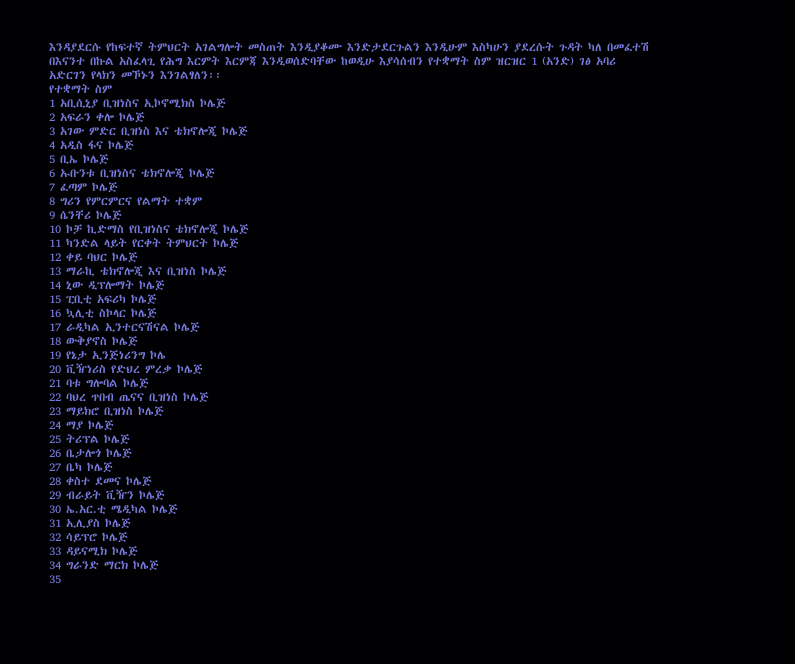እንዳያደርሱ የከፍተኛ ትምህርት አገልግሎት መስጠት እንዲያቆሙ እንድታደርጉልን እንዲሁም እስካሁን ያደረሱት ጉዳት ካለ በመፈተሽ በእናንተ በኩል አስፈላጊ የሕግ እርምት እርምጃ እንዲወሰድባቸው ከወዲሁ እያሳሰብን የተቋማት ስም ዝርዝር 1 (አንድ) ገፅ አባሪ አድርገን የላክን መኾኑን እንገልፃለን፡፡
የተቋማት ስም
1 አቢሲኒያ ቢዝነስና ኢኮኖሚክስ ኮሌጅ
2 አፍራን ቀሎ ኮሌጅ
3 አገው ምድር ቢዝነስ እና ቴክኖሎጂ ኮሌጅ
4 አዲስ ፋና ኮሌጅ
5 ቢኤ ኮሌጅ
6 ኡቡንቱ ቢዝነስና ቴክኖሎጂ ኮሌጅ
7 ፈጣም ኮሌጅ
8 ግሪን የምርምርና የልማት ተቋም
9 ሴንቸሪ ኮሌጅ
10 ኮቻ ኪድማስ የቢዝነስና ቴክኖሎጂ ኮሌጅ
11 ካንድል ላይት የርቀት ትምህርት ኮሌጅ
12 ቀይ ባህር ኮሌጅ
13 ማራኪ ቴክኖሎጂ እና ቢዝነስ ኮሌጅ
14 ኒው ዲፕሎማት ኮሌጅ
15 ፒቢቲ አፍሪካ ኮሌጅ
16 ኳሊቲ ስኮላር ኮሌጅ
17 ራዲካል ኢንተርናሽናል ኮሌጅ
18 ውቅያኖስ ኮሌጅ
19 የኔታ ኢንጅነሪንግ ኮሌ
20 ቪዥነሪስ የድህረ ምረቃ ኮሌጅ
21 ባቱ ግሎባል ኮሌጅ
22 ባህረ ጥበብ ጤናና ቢዝነስ ኮሌጅ
23 ማይክሮ ቢዝነስ ኮሌጅ
24 ማያ ኮሌጅ
25 ትሪፕል ኮሌጅ
26 ቤታሎጎ ኮሌጅ
27 ቤካ ኮሌጅ
28 ቀስተ ደመና ኮሌጅ
29 ብራይት ቪዥን ኮሌጅ
30 ኤ.አር.ቲ ሜዲካል ኮሌጅ
31 ኢሊያስ ኮሌጅ
32 ሳይፕሮ ኮሌጅ
33 ዳይናሚክ ኮሌጅ
34 ግራንድ ማርክ ኮሌጅ
35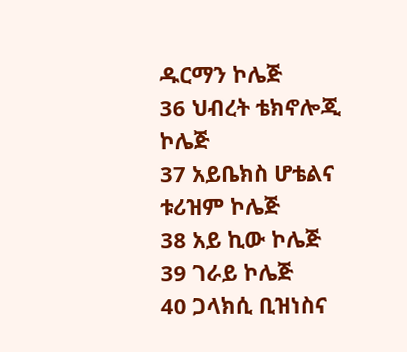ዱርማን ኮሌጅ
36 ህብረት ቴክኖሎጂ ኮሌጅ
37 አይቤክስ ሆቴልና ቱሪዝም ኮሌጅ
38 አይ ኪው ኮሌጅ
39 ገራይ ኮሌጅ
40 ጋላክሲ ቢዝነስና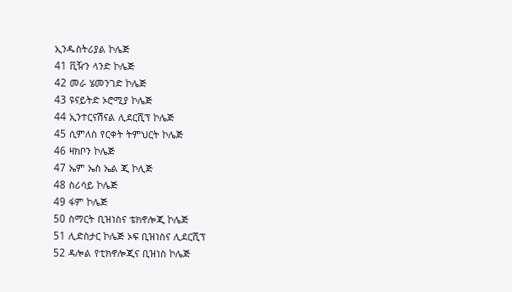ኢንዱስትሪያል ኮሌጅ
41 ቪዥን ላንድ ኮሌጅ
42 መራ ሄመንገድ ኮሌጅ
43 ዩናይትድ ኦሮሚያ ኮሌጅ
44 ኢንተርናሽናል ሊደርሺፕ ኮሌጅ
45 ሲምለስ የርቀት ትምህርት ኮሌጅ
46 ዛክቦን ኮሌጅ
47 ኤም ኤስ ኤል ጂ ኮሊጅ
48 ስሪሳይ ኮሌጅ
49 ፋም ኮሌጅ
50 ስማርት ቢዝነስና ቴክኖሎጂ ኮሌጅ
51 ሊድስታር ኮሌጅ ኦፍ ቢዝነስና ሊደርሺፕ
52 ዳሎል የቲክኖሎጂና ቢዝነስ ኮሌጅ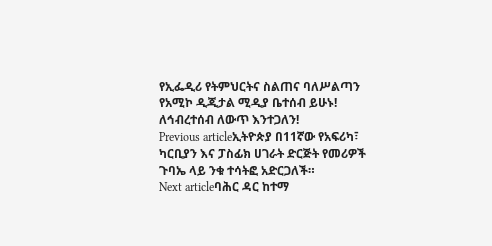የኢፌዲሪ የትምህርትና ስልጠና ባለሥልጣን
የአሚኮ ዲጂታል ሚዲያ ቤተሰብ ይሁኑ!
ለኅብረተሰብ ለውጥ እንተጋለን!
Previous articleኢትዮጵያ በ11ኛው የአፍሪካ፣ ካርቢያን እና ፓስፊክ ሀገራት ድርጅት የመሪዎች ጉባኤ ላይ ንቁ ተሳትፎ አድርጋለች።
Next articleባሕር ዳር ከተማ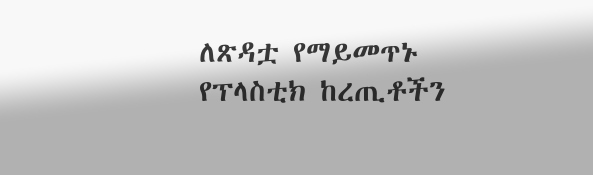ለጽዳቷ የማይመጥኑ የፕላስቲክ ከረጢቶችን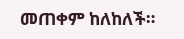መጠቀም ከለከለች።